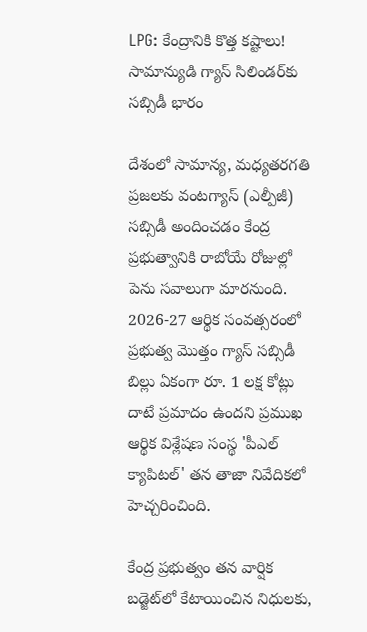LPG: కేంద్రానికి కొత్త కష్టాలు! సామాన్యుడి గ్యాస్ సిలిండర్‌కు సబ్సిడీ భారం

దేశంలో సామాన్య, మధ్యతరగతి ప్రజలకు వంటగ్యాస్ (ఎల్పీజీ) సబ్సిడీ అందించడం కేంద్ర ప్రభుత్వానికి రాబోయే రోజుల్లో పెను సవాలుగా మారనుంది. 2026-27 ఆర్థిక సంవత్సరంలో ప్రభుత్వ మొత్తం గ్యాస్ సబ్సిడీ బిల్లు ఏకంగా రూ. 1 లక్ష కోట్లు దాటే ప్రమాదం ఉందని ప్రముఖ ఆర్థిక విశ్లేషణ సంస్థ 'పీఎల్ క్యాపిటల్' తన తాజా నివేదికలో హెచ్చరించింది.

కేంద్ర ప్రభుత్వం తన వార్షిక బడ్జెట్‌లో కేటాయించిన నిధులకు,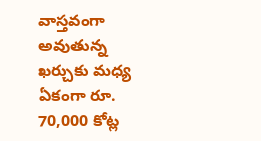వాస్తవంగా అవుతున్న ఖర్చుకు మధ్య ఏకంగా రూ. 70,000 కోట్ల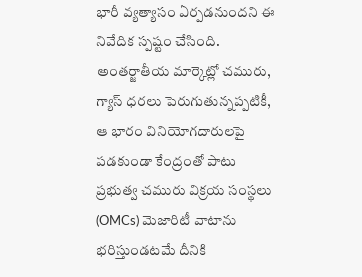భారీ వ్యత్యాసం ఏర్పడనుందని ఈ నివేదిక స్పష్టం చేసింది. అంతర్జాతీయ మార్కెట్లో చమురు, గ్యాస్ ధరలు పెరుగుతున్నప్పటికీ, ఆ భారం వినియోగదారులపై పడకుండా కేంద్రంతో పాటు ప్రభుత్వ చమురు విక్రయ సంస్థలు (OMCs) మెజారిటీ వాటాను భరిస్తుండటమే దీనికి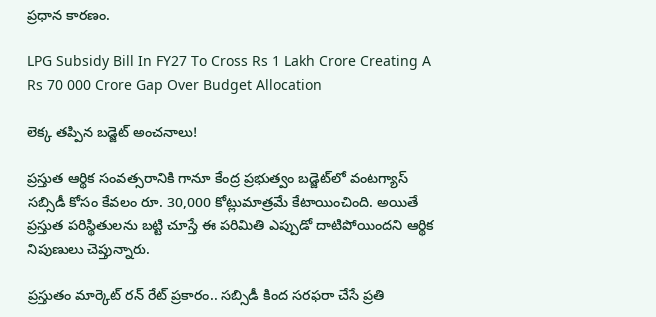ప్రధాన కారణం.

LPG Subsidy Bill In FY27 To Cross Rs 1 Lakh Crore Creating A Rs 70 000 Crore Gap Over Budget Allocation

లెక్క తప్పిన బడ్జెట్ అంచనాలు!

ప్రస్తుత ఆర్థిక సంవత్సరానికి గానూ కేంద్ర ప్రభుత్వం బడ్జెట్‌లో వంటగ్యాస్ సబ్సిడీ కోసం కేవలం రూ. 30,000 కోట్లుమాత్రమే కేటాయించింది. అయితే ప్రస్తుత పరిస్థితులను బట్టి చూస్తే ఈ పరిమితి ఎప్పుడో దాటిపోయిందని ఆర్థిక నిపుణులు చెప్తున్నారు.

ప్రస్తుతం మార్కెట్ రన్ రేట్ ప్రకారం.. సబ్సిడీ కింద సరఫరా చేసే ప్రతి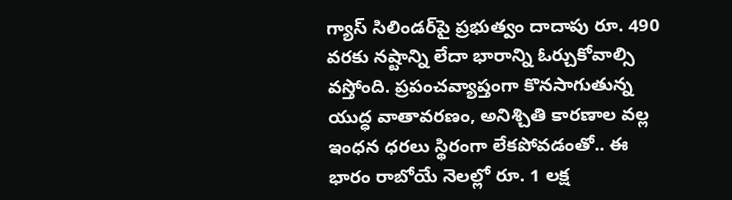గ్యాస్ సిలిండర్‌పై ప్రభుత్వం దాదాపు రూ. 490 వరకు నష్టాన్ని లేదా భారాన్ని ఓర్చుకోవాల్సి వస్తోంది. ప్రపంచవ్యాప్తంగా కొనసాగుతున్న యుద్ధ వాతావరణం, అనిశ్చితి కారణాల వల్ల ఇంధన ధరలు స్థిరంగా లేకపోవడంతో.. ఈ భారం రాబోయే నెలల్లో రూ. 1 లక్ష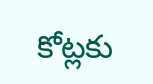కోట్లకు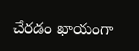చేరడం ఖాయంగా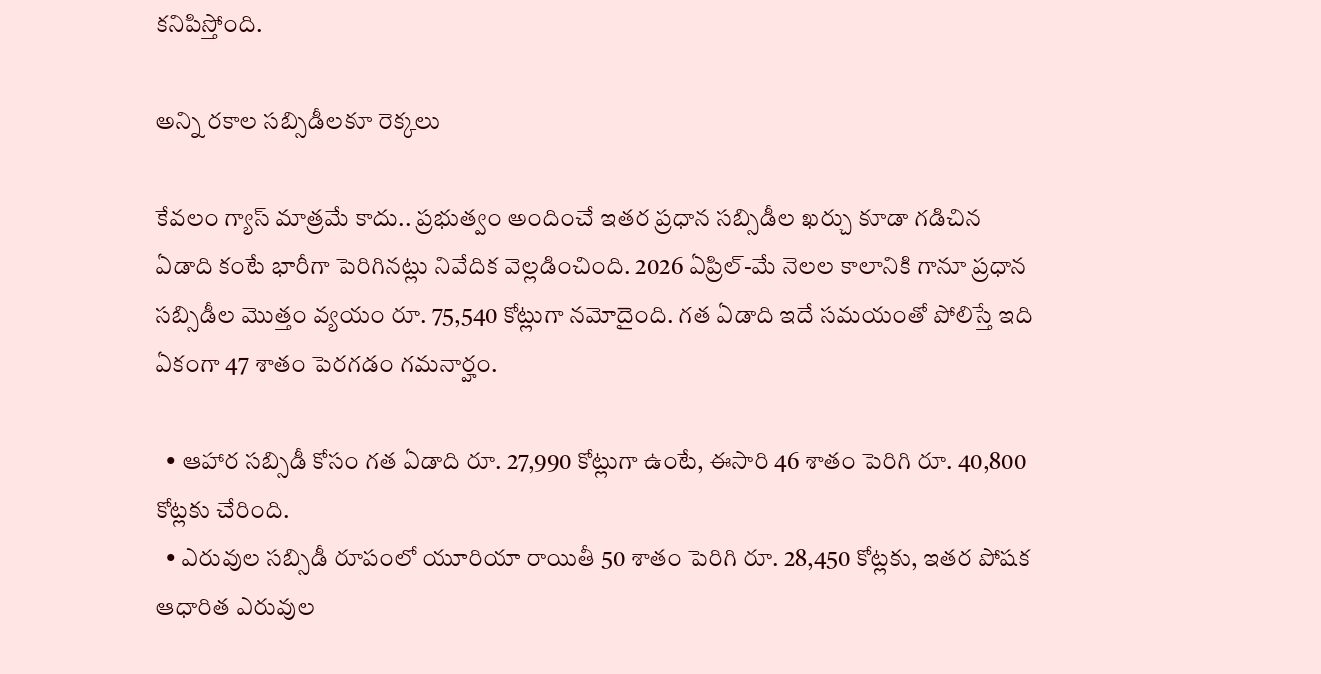కనిపిస్తోంది.

అన్ని రకాల సబ్సిడీలకూ రెక్కలు

కేవలం గ్యాస్ మాత్రమే కాదు.. ప్రభుత్వం అందించే ఇతర ప్రధాన సబ్సిడీల ఖర్చు కూడా గడిచిన ఏడాది కంటే భారీగా పెరిగినట్లు నివేదిక వెల్లడించింది. 2026 ఏప్రిల్-మే నెలల కాలానికి గానూ ప్రధాన సబ్సిడీల మొత్తం వ్యయం రూ. 75,540 కోట్లుగా నమోదైంది. గత ఏడాది ఇదే సమయంతో పోలిస్తే ఇది ఏకంగా 47 శాతం పెరగడం గమనార్హం.

  • ఆహార సబ్సిడీ కోసం గత ఏడాది రూ. 27,990 కోట్లుగా ఉంటే, ఈసారి 46 శాతం పెరిగి రూ. 40,800 కోట్లకు చేరింది.
  • ఎరువుల సబ్సిడీ రూపంలో యూరియా రాయితీ 50 శాతం పెరిగి రూ. 28,450 కోట్లకు, ఇతర పోషక ఆధారిత ఎరువుల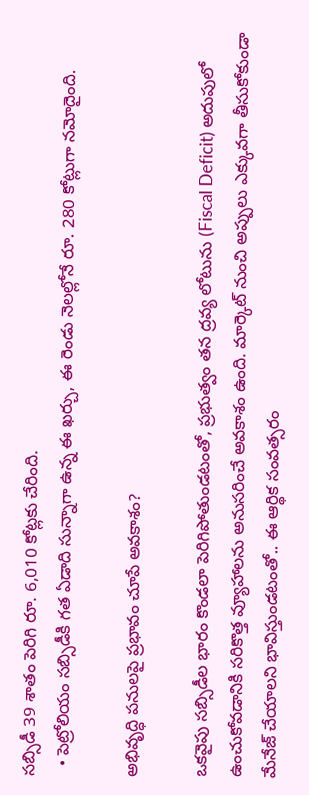సబ్సిడీ 39 శాతం పెరిగి రూ. 6,010 కోట్లకు చేరింది.
  • పెట్రోలియం సబ్సిడీకి గత ఏడాది సున్నాగా ఉన్న ఈ ఖర్చు, ఈ రెండు నెలల్లోనే రూ. 280 కోట్లుగా నమోదైంది.

అభివృద్ధి పనులపై ప్రభావం చూపే అవకాశం?

ఒకవైపు సబ్సిడీల భారం కొండలా పెరిగిపోతుండటంతో, ప్రభుత్వం తన ద్రవ్య లోటును (Fiscal Deficit) అదుపులో ఉంచుకోవడానికి సరికొత్త వ్యూహాలను అనుసరించే అవకాశం ఉంది. మార్కెట్ నుంచి అప్పులు ఎక్కువగా తీసుకోకుండా మేనేజ్ చేయాలని భావిస్తుండటంతో.. ఈ ఆర్థిక సంవత్సరం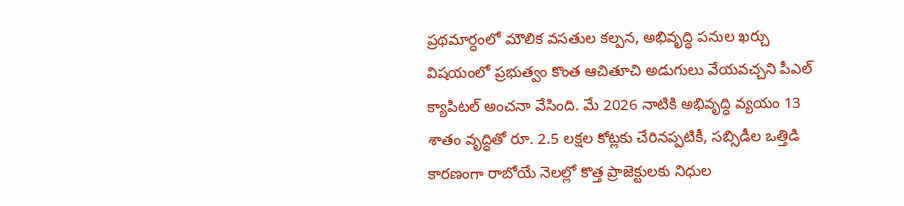ప్రథమార్ధంలో మౌలిక వసతుల కల్పన, అభివృద్ధి పనుల ఖర్చు విషయంలో ప్రభుత్వం కొంత ఆచితూచి అడుగులు వేయవచ్చని పీఎల్ క్యాపిటల్ అంచనా వేసింది. మే 2026 నాటికి అభివృద్ధి వ్యయం 13 శాతం వృద్ధితో రూ. 2.5 లక్షల కోట్లకు చేరినప్పటికీ, సబ్సిడీల ఒత్తిడి కారణంగా రాబోయే నెలల్లో కొత్త ప్రాజెక్టులకు నిధుల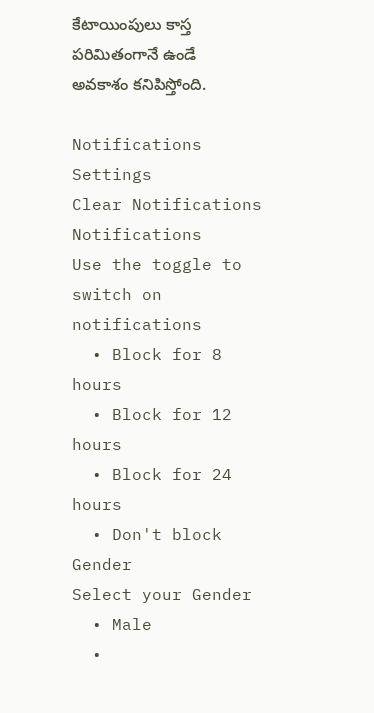కేటాయింపులు కాస్త పరిమితంగానే ఉండే అవకాశం కనిపిస్తోంది.

Notifications
Settings
Clear Notifications
Notifications
Use the toggle to switch on notifications
  • Block for 8 hours
  • Block for 12 hours
  • Block for 24 hours
  • Don't block
Gender
Select your Gender
  • Male
  •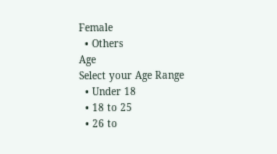Female
  • Others
Age
Select your Age Range
  • Under 18
  • 18 to 25
  • 26 to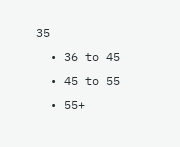35
  • 36 to 45
  • 45 to 55
  • 55+